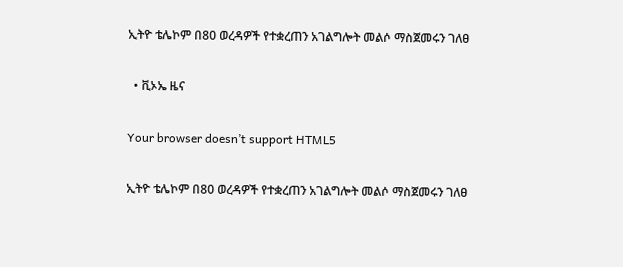ኢትዮ ቴሌኮም በ80 ወረዳዎች የተቋረጠን አገልግሎት መልሶ ማስጀመሩን ገለፀ

  • ቪኦኤ ዜና

Your browser doesn’t support HTML5

ኢትዮ ቴሌኮም በ80 ወረዳዎች የተቋረጠን አገልግሎት መልሶ ማስጀመሩን ገለፀ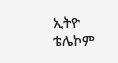ኢትዮ ቴሌኮም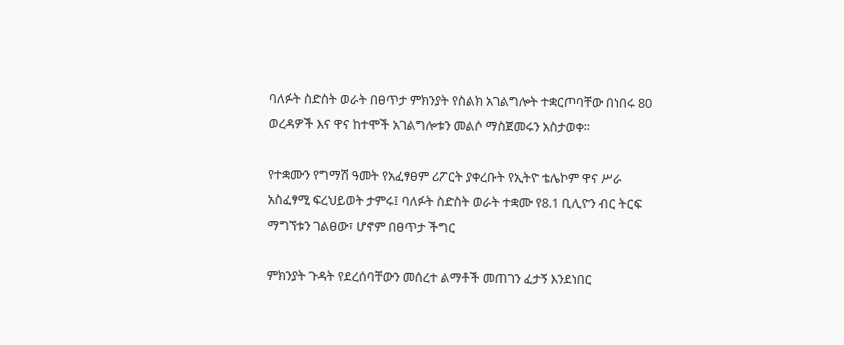ባለፉት ስድስት ወራት በፀጥታ ምክንያት የስልክ አገልግሎት ተቋርጦባቸው በነበሩ 80 ወረዳዎች እና ዋና ከተሞች አገልግሎቱን መልሶ ማስጀመሩን አስታወቀ፡፡

የተቋሙን የግማሽ ዓመት የአፈፃፀም ሪፖርት ያቀረቡት የኢትዮ ቴሌኮም ዋና ሥራ አስፈፃሚ ፍረህይወት ታምሩ፤ ባለፉት ስድስት ወራት ተቋሙ የ8.1 ቢሊዮን ብር ትርፍ ማግኘቱን ገልፀው፣ ሆኖም በፀጥታ ችግር

ምክንያት ጉዳት የደረሰባቸውን መሰረተ ልማቶች መጠገን ፈታኝ እንደነበር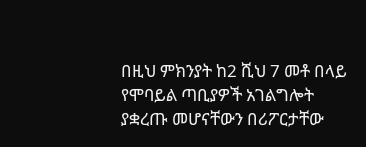በዚህ ምክንያት ከ2 ሺህ 7 መቶ በላይ የሞባይል ጣቢያዎች አገልግሎት ያቋረጡ መሆናቸውን በሪፖርታቸው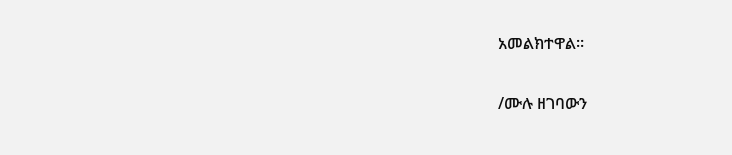አመልክተዋል።

/ሙሉ ዘገባውን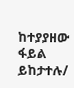ከተያያዘው ፋይል ይከታተሉ/